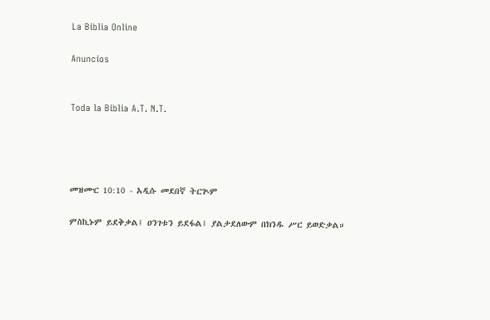La Biblia Online

Anuncios


Toda la Biblia A.T. N.T.




መዝሙር 10:10 - አዲሱ መደበኛ ትርጒም

ምስኪኑም ይደቅቃል፤ ዐንገቱን ይደፋል፤ ያልታደለውም በክንዱ ሥር ይወድቃል።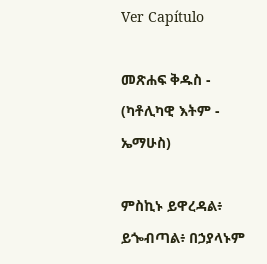Ver Capítulo

መጽሐፍ ቅዱስ - (ካቶሊካዊ እትም - ኤማሁስ)

ምስኪኑ ይዋረዳል፥ ይጐብጣል፥ በኃያላኑም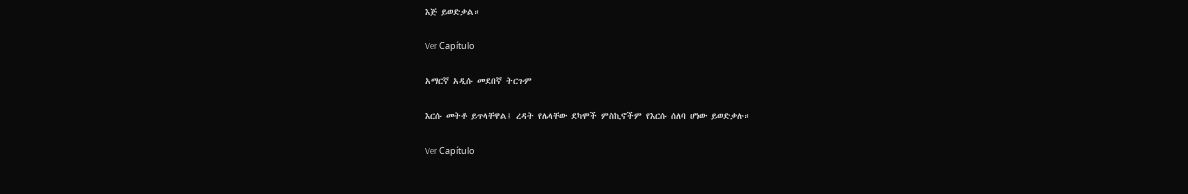እጅ ይወድቃል።

Ver Capítulo

አማርኛ አዲሱ መደበኛ ትርጉም

እርሱ መትቶ ይጥላቸዋል፤ ረዳት የሌላቸው ደካሞች ምስኪኖችም የእርሱ ሰለባ ሆነው ይወድቃሉ።

Ver Capítulo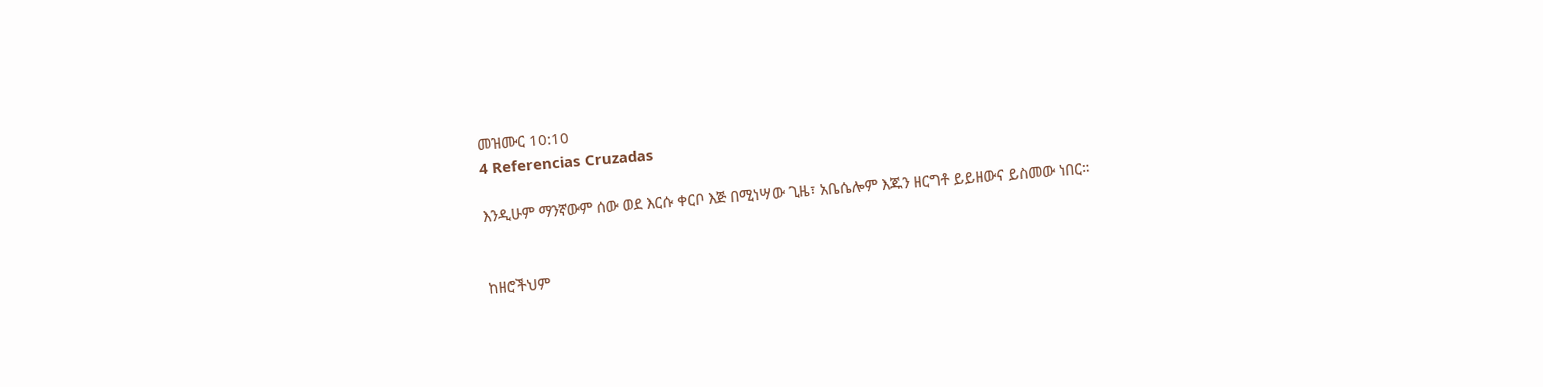መዝሙር 10:10
4 Referencias Cruzadas

እንዲሁም ማንኛውም ሰው ወደ እርሱ ቀርቦ እጅ በሚነሣው ጊዜ፣ አቤሴሎም እጁን ዘርግቶ ይይዘውና ይስመው ነበር።


ከዘሮችህም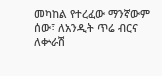መካከል የተረፈው ማንኛውም ሰው፣ ለአንዲት ጥሬ ብርና ለቍራሽ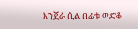እንጀራ ሲል በፊቱ ወድቆ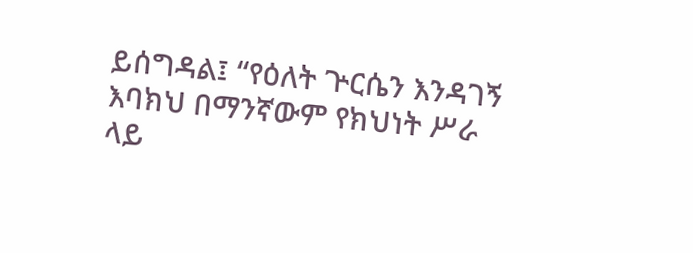ይሰግዳል፤ “የዕለት ጕርሴን እንዳገኝ እባክህ በማንኛውም የክህነት ሥራ ላይ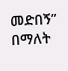መድበኝ” በማለት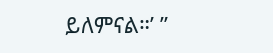ይለምናል።’ ”